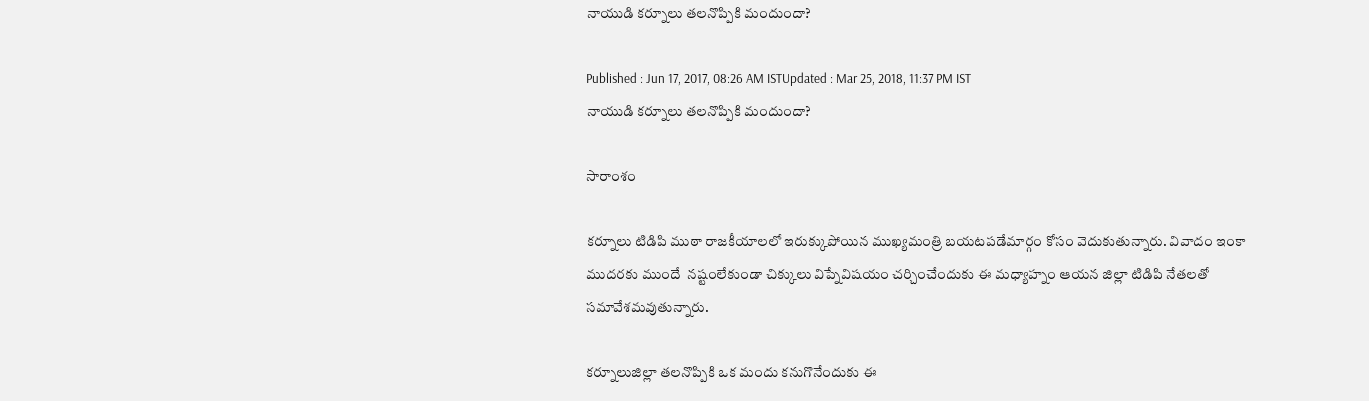నాయుడి కర్నూలు తలనొప్పికి మందుందా?

Published : Jun 17, 2017, 08:26 AM ISTUpdated : Mar 25, 2018, 11:37 PM IST
నాయుడి కర్నూలు తలనొప్పికి మందుందా?

సారాంశం

కర్నూలు టిడిపి ముఠా రాజకీయాలలో ఇరుక్కుపోయిన ముఖ్యమంత్రి బయటపడేమార్గం కోసం వెదుకుతున్నారు. వివాదం ఇంకా ముదరకు ముందే  నష్టంలేకుండా చిక్కులు విప్నేవిషయం చర్చించేందుకు ఈ మధ్యాహ్నం ఆయన జిల్లా టిడిపి నేతలతో సమావేశమవుతున్నారు.

కర్నూలుజిల్లా తలనొప్పికి ఒక మందు కనుగొనేందుకు ఈ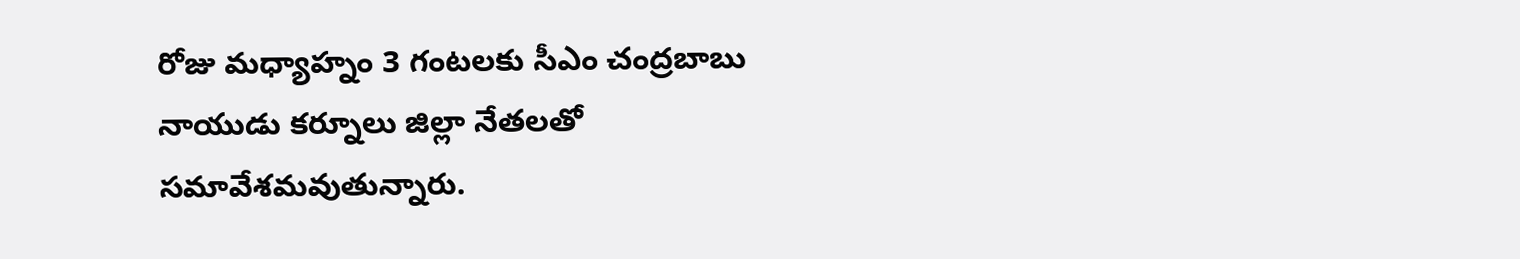రోజు మ‌ధ్యాహ్నం 3 గంట‌ల‌కు సీఎం చంద్ర‌బాబు నాయుడు క‌ర్నూలు జిల్లా నేత‌లతో సమావేశమవుతున్నారు.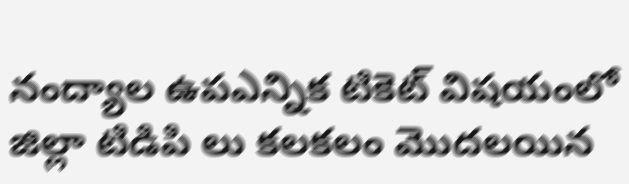నంద్యాల ఉపఎన్నిక టికెట్ విషయంలో జిల్లా టిడిపి లు కలకలం మొదలయిన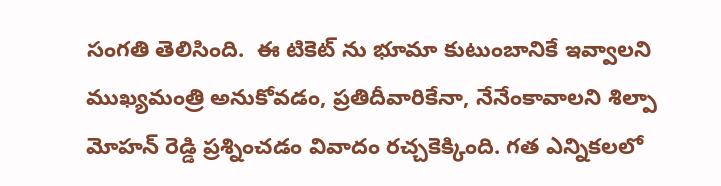సంగతి తెలిసింది.  ఈ టికెట్ ను భూమా కుటుంబానికే ఇవ్వాలని ముఖ్యమంత్రి అనుకోవడం, ప్రతిదీవారికేనా, నేనేంకావాలని శిల్పా మోహన్ రెడ్డి ప్రశ్నించడం వివాదం రచ్చకెక్కింది. గత ఎన్నికలలో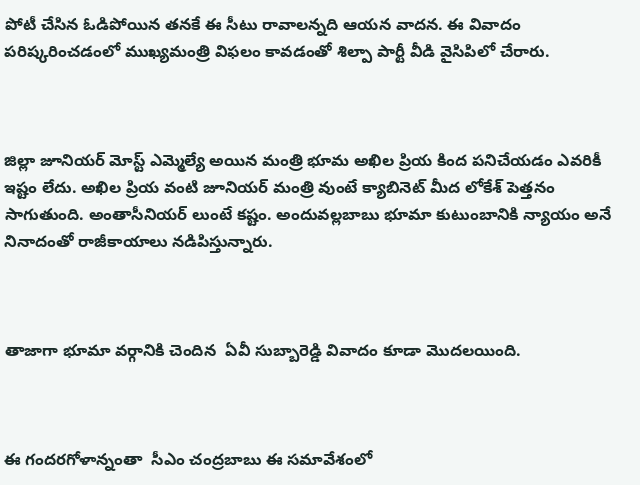పోటీ చేసిన ఓడిపోయిన తనకే ఈ సీటు రావాలన్నది ఆయన వాదన. ఈ వివాదం పరిష్కరించడంలో ముఖ్యమంత్రి విఫలం కావడంతో శిల్పా పార్టీ వీడి వైసిపిలో చేరారు.



జిల్లా జూనియర్ మోస్ట్ ఎమ్మెల్యే అయిన మంత్రి భూమ అఖిల ప్రియ కింద పనిచేయడం ఎవరికీ ఇష్టం లేదు. అఖిల ప్రియ వంటి జూనియర్ మంత్రి వుంటే క్యాబినెట్ మీద లోకేశ్ పెత్తనం సాగుతుంది. అంతాసీనియర్ లుంటే కష్టం. అందువల్లబాబు భూమా కుటుంబానికి న్యాయం అనే నినాదంతో రాజీకాయాలు నడిపిస్తున్నారు.



తాజాగా భూమా వర్గానికి చెందిన  ఏవీ సుబ్బారెడ్డి వివాదం కూడా మొదలయింది.



ఈ గందరగోళాన్నంతా  సీఎం చంద్ర‌బాబు ఈ సమావేశంలో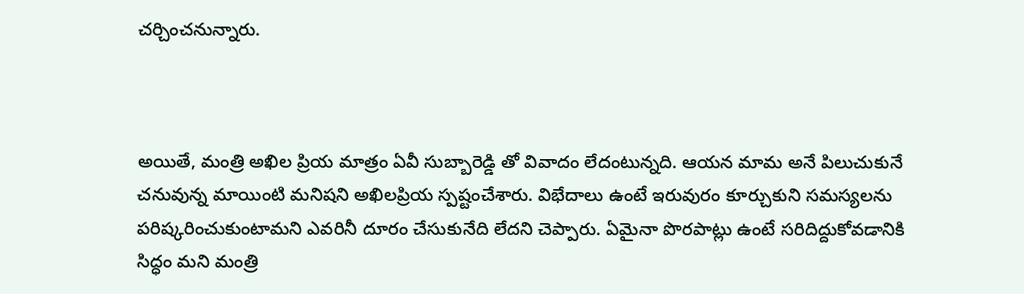చ‌ర్చించ‌నున్నారు.



అయితే, మంత్రి అఖిల ప్రియ మాత్రం ఏవీ సుబ్బారెడ్డి తో వివాదం లేదంటున్నది. ఆయన మామ అనే పిలుచుకునే చ‌నువున్న మాయింటి మనిషని అఖిల‌ప్రియ స్ప‌ష్టంచేశారు. విభేదాలు ఉంటే ఇరువురం కూర్చుకుని స‌మ‌స్య‌ల‌ను ప‌రిష్క‌రించుకుంటామని ఎవరినీ దూరం చేసుకునేది లేదని చెప్పారు. ఏమైనా పొర‌పాట్లు ఉంటే స‌రిదిద్దుకోవ‌డానికి సిద్ధం మ‌ని మంత్రి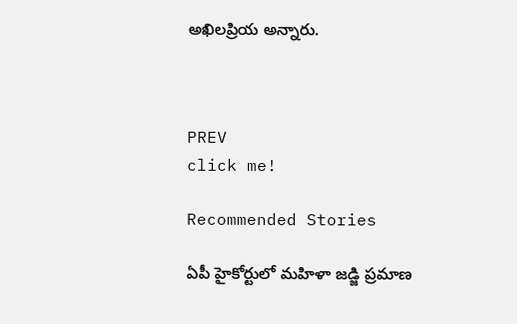అఖిల‌ప్రియ అన్నారు.



PREV
click me!

Recommended Stories

ఏపీ హైకోర్టులో మహిళా జడ్జి ప్రమాణ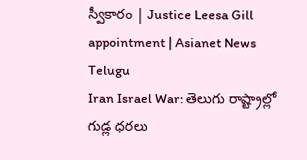స్వీకారం | Justice Leesa Gill appointment | Asianet News Telugu
Iran Israel War: తెలుగు రాష్ట్రాల్లో గుడ్ల ధరలు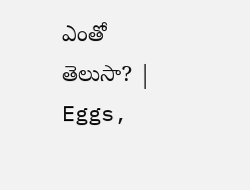ఎంతో తెలుసా? | Eggs,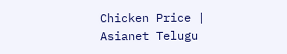Chicken Price | Asianet Telugu